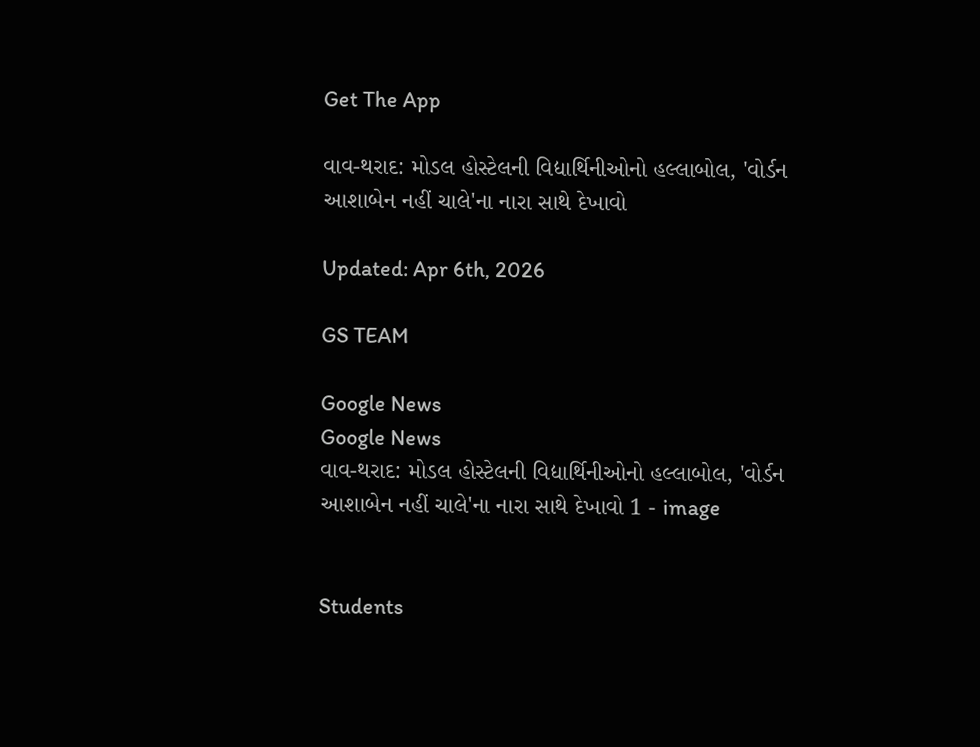Get The App

વાવ-થરાદ: મોડલ હોસ્ટેલની વિદ્યાર્થિનીઓનો હલ્લાબોલ, 'વોર્ડન આશાબેન નહીં ચાલે'ના નારા સાથે દેખાવો

Updated: Apr 6th, 2026

GS TEAM

Google News
Google News
વાવ-થરાદ: મોડલ હોસ્ટેલની વિદ્યાર્થિનીઓનો હલ્લાબોલ, 'વોર્ડન આશાબેન નહીં ચાલે'ના નારા સાથે દેખાવો 1 - image


Students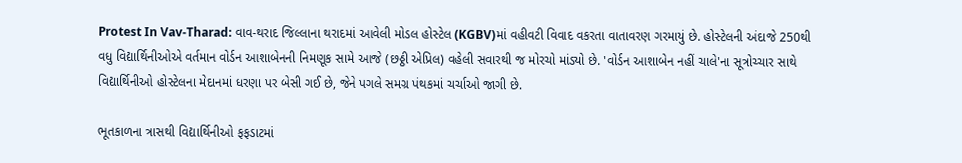Protest In Vav-Tharad: વાવ-થરાદ જિલ્લાના થરાદમાં આવેલી મોડલ હોસ્ટેલ (KGBV)માં વહીવટી વિવાદ વકરતા વાતાવરણ ગરમાયું છે. હોસ્ટેલની અંદાજે 250થી વધુ વિદ્યાર્થિનીઓએ વર્તમાન વોર્ડન આશાબેનની નિમણૂક સામે આજે (છઠ્ઠી એપ્રિલ) વહેલી સવારથી જ મોરચો માંડ્યો છે. 'વોર્ડન આશાબેન નહીં ચાલે'ના સૂત્રોચ્ચાર સાથે વિદ્યાર્થિનીઓ હોસ્ટેલના મેદાનમાં ધરણા પર બેસી ગઈ છે, જેને પગલે સમગ્ર પંથકમાં ચર્ચાઓ જાગી છે.

ભૂતકાળના ત્રાસથી વિદ્યાર્થિનીઓ ફફડાટમાં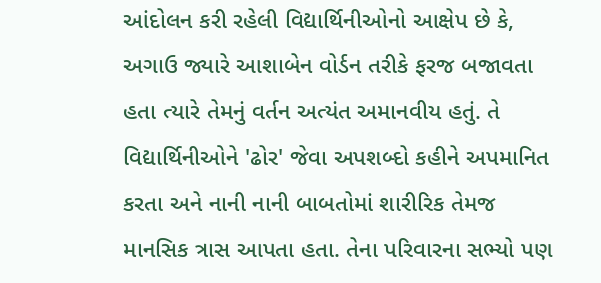આંદોલન કરી રહેલી વિદ્યાર્થિનીઓનો આક્ષેપ છે કે, અગાઉ જ્યારે આશાબેન વોર્ડન તરીકે ફરજ બજાવતા હતા ત્યારે તેમનું વર્તન અત્યંત અમાનવીય હતું. તે વિદ્યાર્થિનીઓને 'ઢોર' જેવા અપશબ્દો કહીને અપમાનિત કરતા અને નાની નાની બાબતોમાં શારીરિક તેમજ માનસિક ત્રાસ આપતા હતા. તેના પરિવારના સભ્યો પણ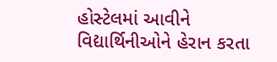હોસ્ટેલમાં આવીને વિદ્યાર્થિનીઓને હેરાન કરતા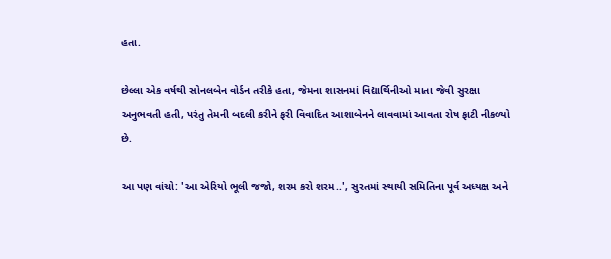હતા.

છેલ્લા એક વર્ષથી સોનલબેન વોર્ડન તરીકે હતા, જેમના શાસનમાં વિદ્યાર્થિનીઓ માતા જેવી સુરક્ષા અનુભવતી હતી, પરંતુ તેમની બદલી કરીને ફરી વિવાદિત આશાબેનને લાવવામાં આવતા રોષ ફાટી નીકળ્યો છે.

આ પણ વાંચો: 'આ એરિયો ભૂલી જજો, શરમ કરો શરમ..', સુરતમાં સ્થાયી સમિતિના પૂર્વ અધ્યક્ષ અને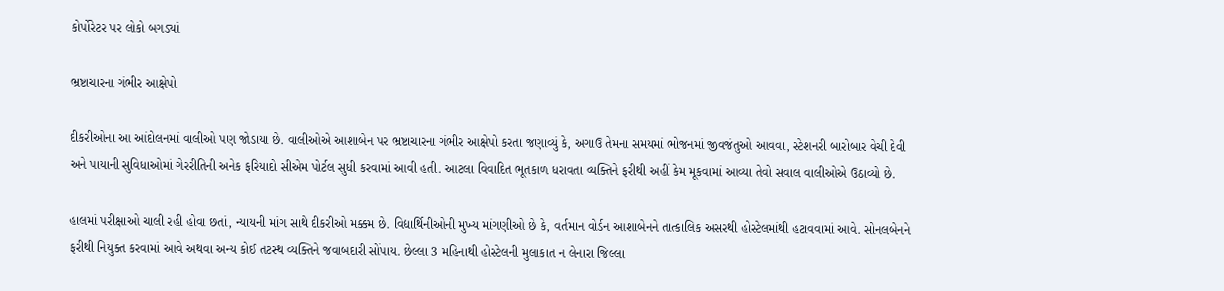કોર્પોરેટર પર લોકો બગડ્યાં

ભ્રષ્ટાચારના ગંભીર આક્ષેપો

દીકરીઓના આ આંદોલનમાં વાલીઓ પણ જોડાયા છે. વાલીઓએ આશાબેન પર ભ્રષ્ટાચારના ગંભીર આક્ષેપો કરતા જણાવ્યું કે, અગાઉ તેમના સમયમાં ભોજનમાં જીવજંતુઓ આવવા, સ્ટેશનરી બારોબાર વેચી દેવી અને પાયાની સુવિધાઓમાં ગેરરીતિની અનેક ફરિયાદો સીએમ પોર્ટલ સુધી કરવામાં આવી હતી. આટલા વિવાદિત ભૂતકાળ ધરાવતા વ્યક્તિને ફરીથી અહીં કેમ મૂકવામાં આવ્યા તેવો સવાલ વાલીઓએ ઉઠાવ્યો છે.

હાલમાં પરીક્ષાઓ ચાલી રહી હોવા છતાં, ન્યાયની માંગ સાથે દીકરીઓ મક્કમ છે. વિદ્યાર્થિનીઓની મુખ્ય માંગણીઓ છે કે, વર્તમાન વોર્ડન આશાબેનને તાત્કાલિક અસરથી હોસ્ટેલમાંથી હટાવવામાં આવે. સોનલબેનને ફરીથી નિયુક્ત કરવામાં આવે અથવા અન્ય કોઈ તટસ્થ વ્યક્તિને જવાબદારી સોંપાય. છેલ્લા 3 મહિનાથી હોસ્ટેલની મુલાકાત ન લેનારા જિલ્લા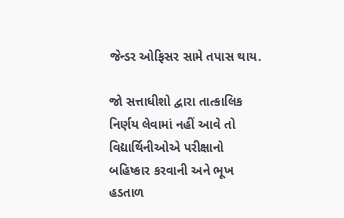જેન્ડર ઓફિસર સામે તપાસ થાય.

જો સત્તાધીશો દ્વારા તાત્કાલિક નિર્ણય લેવામાં નહીં આવે તો વિદ્યાર્થિનીઓએ પરીક્ષાનો બહિષ્કાર કરવાની અને ભૂખ હડતાળ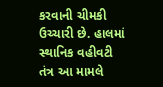કરવાની ચીમકી ઉચ્ચારી છે. હાલમાં સ્થાનિક વહીવટી તંત્ર આ મામલે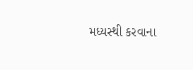મધ્યસ્થી કરવાના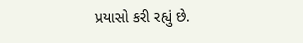પ્રયાસો કરી રહ્યું છે.